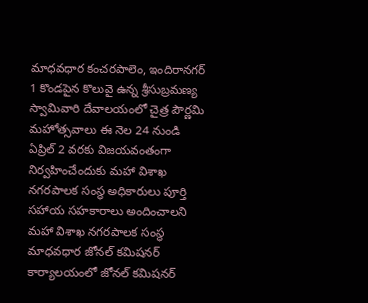మాధవధార కంచరపాలెం, ఇందిరానగర్ 1 కొండపైన కొలువై ఉన్న శ్రీసుబ్రమణ్య స్వామివారి దేవాలయంలో చైత్ర పౌర్ణమి మహోత్సవాలు ఈ నెల 24 నుండి ఏప్రిల్ 2 వరకు విజయవంతంగా నిర్వహించేందుకు మహా విశాఖ నగరపాలక సంస్థ అధికారులు పూర్తి సహాయ సహకారాలు అందించాలని మహా విశాఖ నగరపాలక సంస్థ మాధవధార జోనల్ కమిషనర్ కార్యాలయంలో జోనల్ కమిషనర్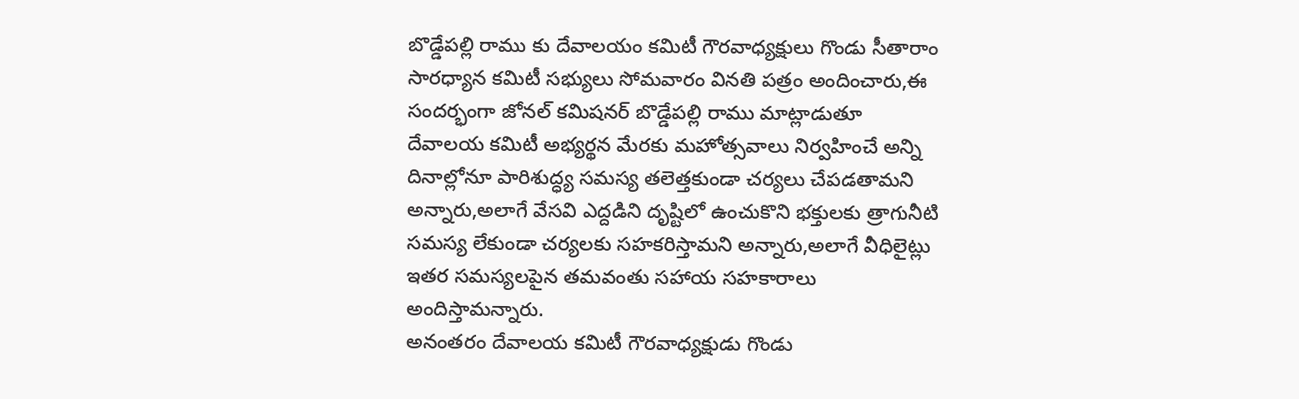బొడ్డేపల్లి రాము కు దేవాలయం కమిటీ గౌరవాధ్యక్షులు గొండు సీతారాం సారధ్యాన కమిటీ సభ్యులు సోమవారం వినతి పత్రం అందించారు,ఈ సందర్భంగా జోనల్ కమిషనర్ బొడ్డేపల్లి రాము మాట్లాడుతూ దేవాలయ కమిటీ అభ్యర్థన మేరకు మహోత్సవాలు నిర్వహించే అన్ని దినాల్లోనూ పారిశుద్ధ్య సమస్య తలెత్తకుండా చర్యలు చేపడతామని అన్నారు,అలాగే వేసవి ఎద్దడిని దృష్టిలో ఉంచుకొని భక్తులకు త్రాగునీటి సమస్య లేకుండా చర్యలకు సహకరిస్తామని అన్నారు,అలాగే వీధిలైట్లు ఇతర సమస్యలపైన తమవంతు సహాయ సహకారాలు అందిస్తామన్నారు.
అనంతరం దేవాలయ కమిటీ గౌరవాధ్యక్షుడు గొండు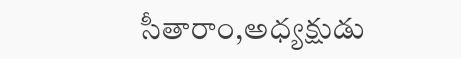సీతారాం,అధ్యక్షుడు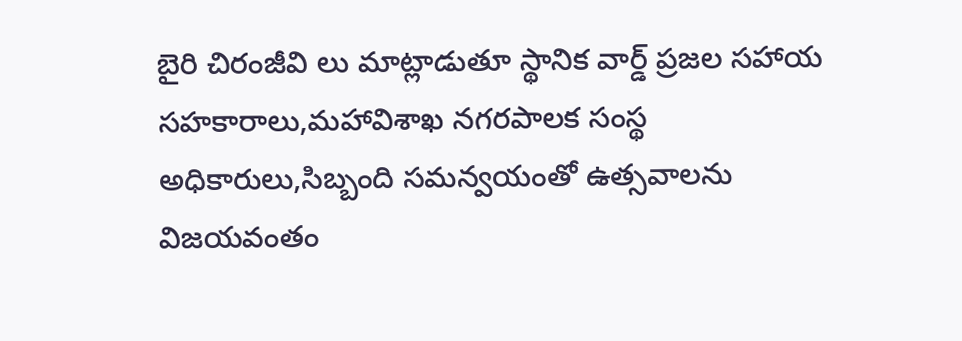బైరి చిరంజీవి లు మాట్లాడుతూ స్థానిక వార్డ్ ప్రజల సహాయ సహకారాలు,మహావిశాఖ నగరపాలక సంస్థ అధికారులు,సిబ్బంది సమన్వయంతో ఉత్సవాలను విజయవంతం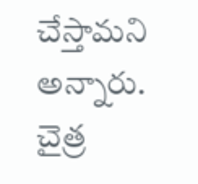చేస్తామని అన్నారు.
చైత్ర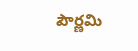పౌర్ణమి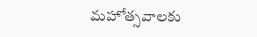మహోత్సవాలకు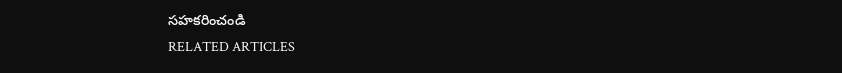సహకరించండి
RELATED ARTICLES